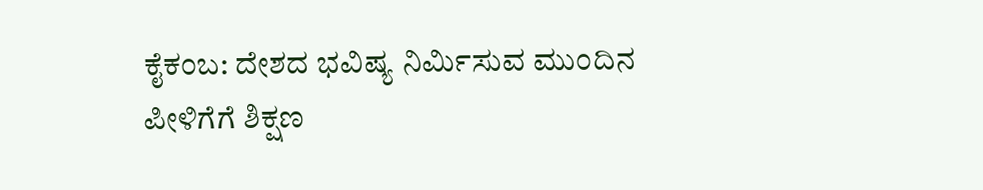ಕೈಕಂಬ: ದೇಶದ ಭವಿಷ್ಯ ನಿರ್ಮಿಸುವ ಮುಂದಿನ ಪೀಳಿಗೆಗೆ ಶಿಕ್ಷಣ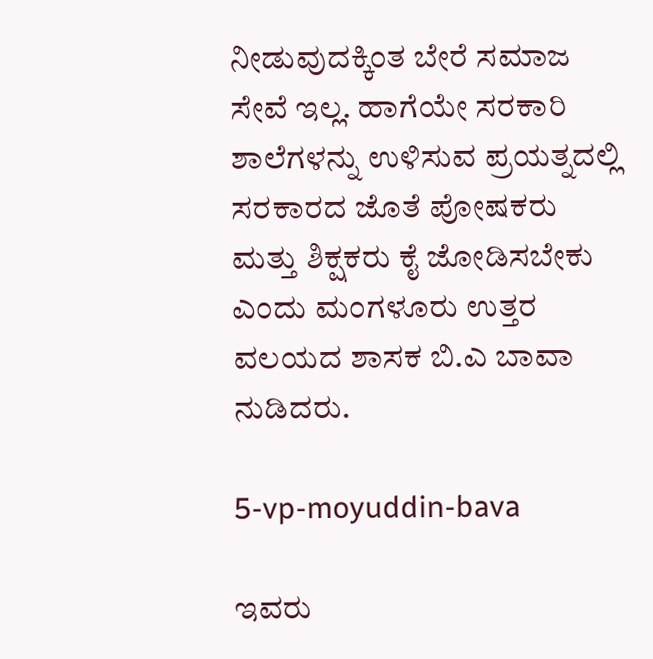ನೀಡುವುದಕ್ಕಿಂತ ಬೇರೆ ಸಮಾಜ ಸೇವೆ ಇಲ್ಲ. ಹಾಗೆಯೇ ಸರಕಾರಿ ಶಾಲೆಗಳನ್ನು ಉಳಿಸುವ ಪ್ರಯತ್ನದಲ್ಲಿ ಸರಕಾರದ ಜೊತೆ ಪೋಷಕರು ಮತ್ತು ಶಿಕ್ಷಕರು ಕೈ ಜೋಡಿಸಬೇಕು ಎಂದು ಮಂಗಳೂರು ಉತ್ತರ ವಲಯದ ಶಾಸಕ ಬಿ.ಎ ಬಾವಾ ನುಡಿದರು.

5-vp-moyuddin-bava

ಇವರು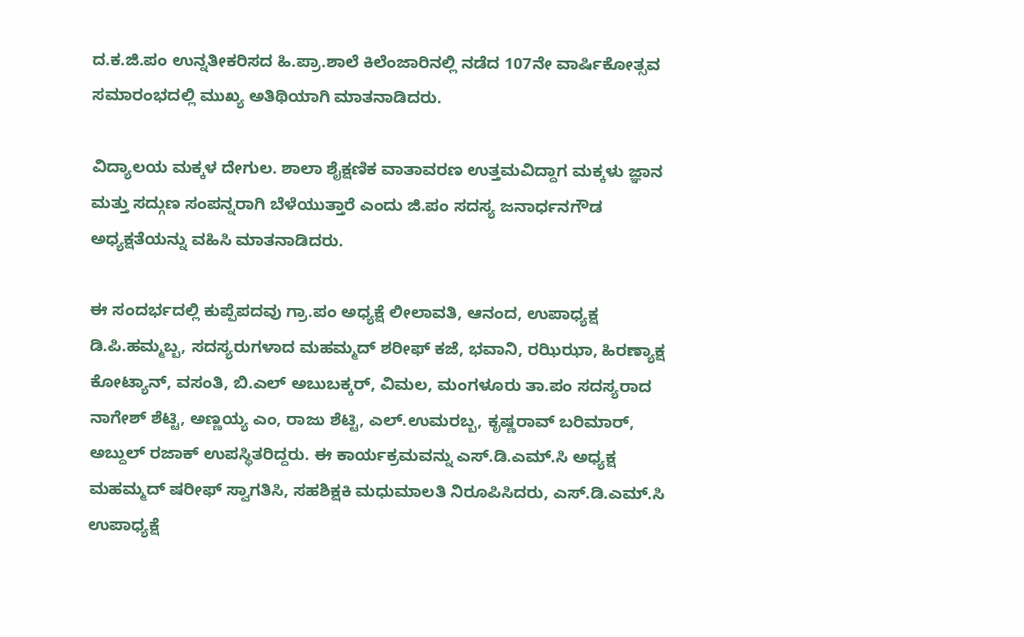ದ.ಕ.ಜಿ.ಪಂ ಉನ್ನತೀಕರಿಸದ ಹಿ.ಪ್ರಾ.ಶಾಲೆ ಕಿಲೆಂಜಾರಿನಲ್ಲಿ ನಡೆದ 107ನೇ ವಾರ್ಷಿಕೋತ್ಸವ ಸಮಾರಂಭದಲ್ಲಿ ಮುಖ್ಯ ಅತಿಥಿಯಾಗಿ ಮಾತನಾಡಿದರು.

ವಿದ್ಯಾಲಯ ಮಕ್ಕಳ ದೇಗುಲ. ಶಾಲಾ ಶೈಕ್ಷಣಿಕ ವಾತಾವರಣ ಉತ್ತಮವಿದ್ದಾಗ ಮಕ್ಕಳು ಜ್ಞಾನ ಮತ್ತು ಸದ್ಗುಣ ಸಂಪನ್ನರಾಗಿ ಬೆಳೆಯುತ್ತಾರೆ ಎಂದು ಜಿ.ಪಂ ಸದಸ್ಯ ಜನಾರ್ಧನಗೌಡ ಅಧ್ಯಕ್ಷತೆಯನ್ನು ವಹಿಸಿ ಮಾತನಾಡಿದರು.

ಈ ಸಂದರ್ಭದಲ್ಲಿ ಕುಪ್ಪೆಪದವು ಗ್ರಾ.ಪಂ ಅಧ್ಯಕ್ಷೆ ಲೀಲಾವತಿ, ಆನಂದ, ಉಪಾಧ್ಯಕ್ಷ ಡಿ.ಪಿ.ಹಮ್ಮಬ್ಬ, ಸದಸ್ಯರುಗಳಾದ ಮಹಮ್ಮದ್ ಶರೀಫ್ ಕಜೆ, ಭವಾನಿ, ರಝಿಝಾ, ಹಿರಣ್ಯಾಕ್ಷ ಕೋಟ್ಯಾನ್, ವಸಂತಿ, ಬಿ.ಎಲ್ ಅಬುಬಕ್ಕರ್, ವಿಮಲ, ಮಂಗಳೂರು ತಾ.ಪಂ ಸದಸ್ಯರಾದ ನಾಗೇಶ್ ಶೆಟ್ಟಿ, ಅಣ್ಣಯ್ಯ ಎಂ, ರಾಜು ಶೆಟ್ಟಿ, ಎಲ್.ಉಮರಬ್ಬ, ಕೃಷ್ಣರಾವ್ ಬರಿಮಾರ್, ಅಬ್ದುಲ್ ರಜಾಕ್ ಉಪಸ್ಥಿತರಿದ್ದರು. ಈ ಕಾರ್ಯಕ್ರಮವನ್ನು ಎಸ್.ಡಿ.ಎಮ್.ಸಿ ಅಧ್ಯಕ್ಷ ಮಹಮ್ಮದ್ ಷರೀಫ್ ಸ್ವಾಗತಿಸಿ, ಸಹಶಿಕ್ಷಕಿ ಮಧುಮಾಲತಿ ನಿರೂಪಿಸಿದರು, ಎಸ್.ಡಿ.ಎಮ್.ಸಿ ಉಪಾಧ್ಯಕ್ಷೆ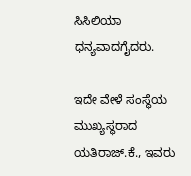ಸಿಸಿಲಿಯಾ ಧನ್ಯವಾದಗೈದರು.

ಇದೇ ವೇಳೆ ಸಂಸ್ಥೆಯ ಮುಖ್ಯಸ್ಥರಾದ ಯತಿರಾಜ್.ಕೆ., ಇವರು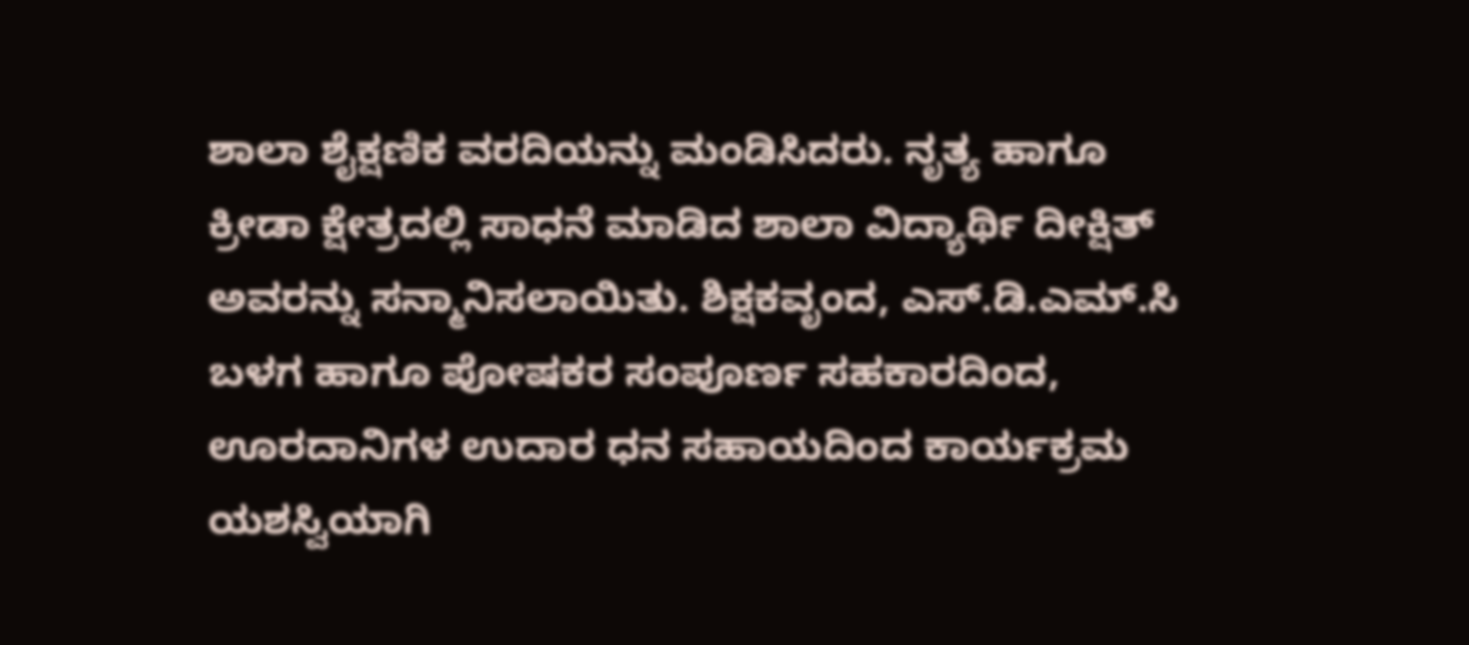ಶಾಲಾ ಶೈಕ್ಷಣಿಕ ವರದಿಯನ್ನು ಮಂಡಿಸಿದರು. ನೃತ್ಯ ಹಾಗೂ ಕ್ರೀಡಾ ಕ್ಷೇತ್ರದಲ್ಲಿ ಸಾಧನೆ ಮಾಡಿದ ಶಾಲಾ ವಿದ್ಯಾರ್ಥಿ ದೀಕ್ಷಿತ್ ಅವರನ್ನು ಸನ್ಮಾನಿಸಲಾಯಿತು. ಶಿಕ್ಷಕವೃಂದ, ಎಸ್.ಡಿ.ಎಮ್.ಸಿ ಬಳಗ ಹಾಗೂ ಪೋಷಕರ ಸಂಪೂರ್ಣ ಸಹಕಾರದಿಂದ, ಊರದಾನಿಗಳ ಉದಾರ ಧನ ಸಹಾಯದಿಂದ ಕಾರ್ಯಕ್ರಮ ಯಶಸ್ವಿಯಾಗಿ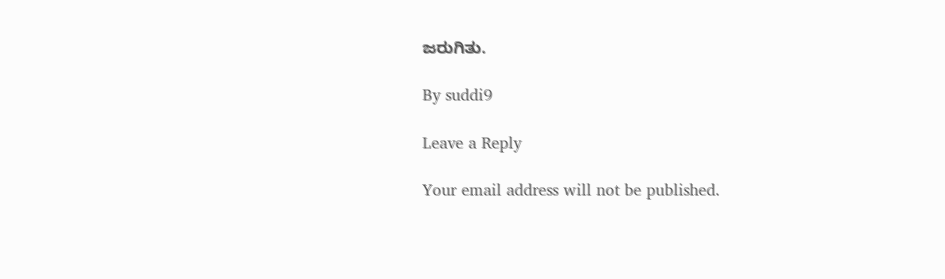ಜರುಗಿತು.

By suddi9

Leave a Reply

Your email address will not be published.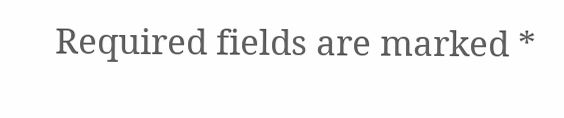Required fields are marked *